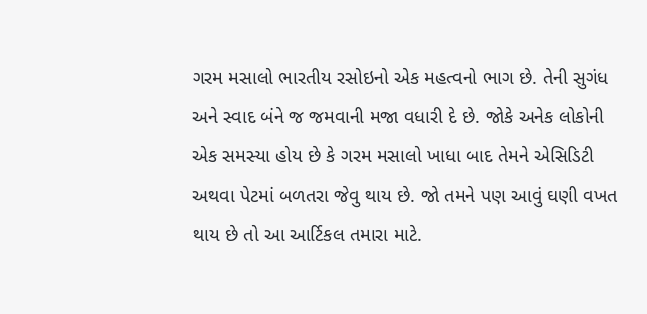ગરમ મસાલો ભારતીય રસોઇનો એક મહત્વનો ભાગ છે. તેની સુગંધ અને સ્વાદ બંને જ જમવાની મજા વધારી દે છે. જોકે અનેક લોકોની એક સમસ્યા હોય છે કે ગરમ મસાલો ખાધા બાદ તેમને એસિડિટી અથવા પેટમાં બળતરા જેવુ થાય છે. જો તમને પણ આવું ઘણી વખત થાય છે તો આ આર્ટિકલ તમારા માટે.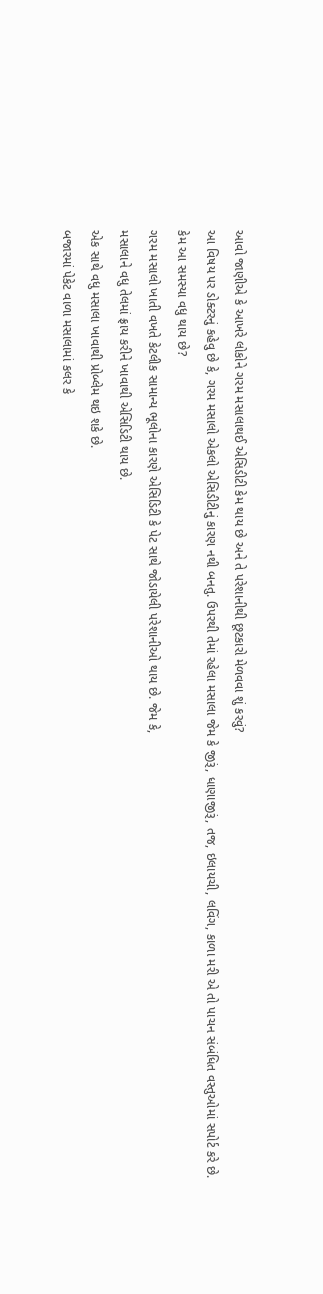આવો જાણીએ કે આખરે લોકોને ગરમ મસાલાથઈ એસિડીટી કેમ થાય છે અને તે પરેશાનીથી છૂટકારો મેળવવા શું કરવું?
આ વિષય પર ડોક્ટરનું કહેવુ છે કે, ગરમ મસાલો એકલો એસિડીટીનું કારણ નથી બનતુ. ઉપરથી તેમાં રહેલા મસાલા જેમ કે જીરૂં, ધાણાજીરૂં, તજ, ઇલાયચી, લવિંગ, કાળા મરી એ તો પાચન સંબંધિત વસ્તુઓમાં સપોર્ટ કરે છે.
કેમ આ સમસ્યા વધુ થાય છે?
ગરમ મસાલો ખાતી વખતે કેટલીક સામાન્ય ભૂલોના કારણે એસિડિટી કે પેટ સાથે જોડાયેલી પરેશાનીઓ થાય છે. જેમ કે,
મસાલાને વધુ તેલમાં ફ્રાય કરીને ખાવાથી એસિડિટી થાય છે.
એક સાથે વધુ મસાલા ખાવાથી પ્રોબ્લેમ થઇ શકે છે.
બજારમાં પેકેટ વાળા મસાલામાં કલર કે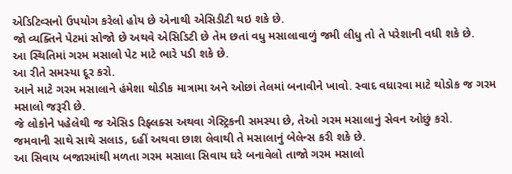એડિટિવ્સનો ઉપયોગ કરેલો હોય છે એનાથી એસિડીટી થઇ શકે છે.
જો વ્યક્તિને પેટમાં સોજો છે અથવે એસિડિટી છે તેમ છતાં વધુ મસાલાવાળું જમી લીધુ તો તે પરેશાની વધી શકે છે.
આ સ્થિતિમાં ગરમ મસાલો પેટ માટે ભારે પડી શકે છે.
આ રીતે સમસ્યા દૂર કરો.
આને માટે ગરમ મસાલાને હંમેશા થોડીક માત્રામા અને ઓછાં તેલમાં બનાવીને ખાવો. સ્વાદ વધારવા માટે થોડોક જ ગરમ મસાલો જરૂરી છે.
જે લોકોને પહેલેથી જ એસિડ રિફ્લક્સ અથવા ગેસ્ટ્રિકની સમસ્યા છે, તેઓ ગરમ મસાલાનું સેવન ઓછું કરો.
જમવાની સાથે સાથે સલાડ, દહીં અથવા છાશ લેવાથી તે મસાલાનું બેલેન્સ કરી શકે છે.
આ સિવાય બજારમાંથી મળતા ગરમ મસાલા સિવાય ઘરે બનાવેલો તાજો ગરમ મસાલો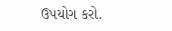ઉપયોગ કરો.